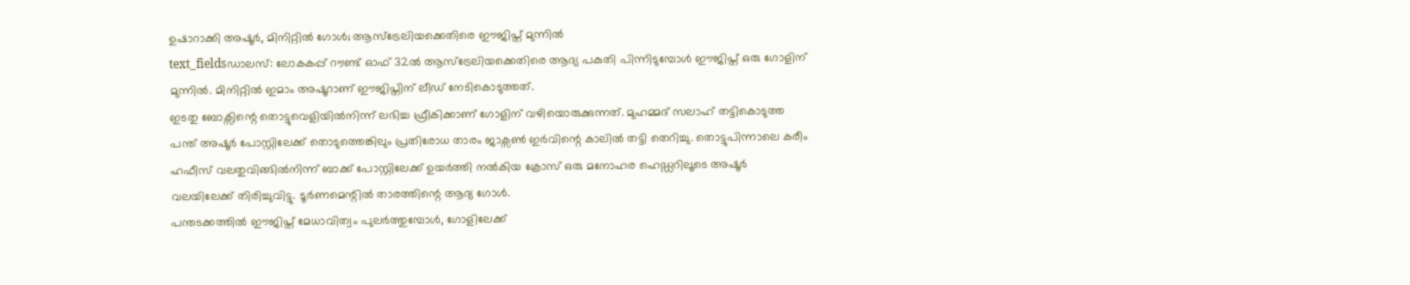ഉഷാറാക്കി അഷൂർ, മിനിറ്റിൽ ഗോൾ; ആസ്ട്രേലിയക്കെതിരെ ഈജിപ്ത് മുന്നിൽ
text_fieldsഡാലസ്: ലോകകപ്പ് റൗണ്ട് ഓഫ് 32ൽ ആസ്ട്രേലിയക്കെതിരെ ആദ്യ പകുതി പിന്നിടുമ്പോൾ ഈജിപ്ത് ഒരു ഗോളിന് മുന്നിൽ. മിനിറ്റിൽ ഇമാം അഷൂറാണ് ഈജിപ്തിന് ലീഡ് നേടികൊടുത്തത്.
ഇടതു ബോക്സിന്റെ തൊട്ടുവെളിയിൽനിന്ന് ലഭിച്ച ഫ്രീകിക്കാണ് ഗോളിന് വഴിയൊരുക്കുന്നത്. മുഹമ്മദ് സലാഹ് തട്ടികൊടുത്ത പന്ത് അഷൂർ പോസ്റ്റിലേക്ക് തൊടുത്തെങ്കിലും പ്രതിരോധ താരം ജാക്സൺ ഇർവിന്റെ കാലിൽ തട്ടി തെറിച്ചു. തൊട്ടുപിന്നാലെ കരീം ഹഫീസ് വലതുവിങ്ങിൽനിന്ന് ബാക്ക് പോസ്റ്റിലേക്ക് ഉയർത്തി നൽകിയ ക്രോസ് ഒരു മനോഹര ഹെഡ്ഡറിലൂടെ അഷൂർ വലയിലേക്ക് തിരിച്ചുവിട്ടു. ടൂർണമെന്റിൽ താരത്തിന്റെ ആദ്യ ഗോൾ.
പന്തടക്കത്തിൽ ഈജിപ്ത് മേധാവിത്വം പുലർത്തുമ്പോൾ, ഗോളിലേക്ക്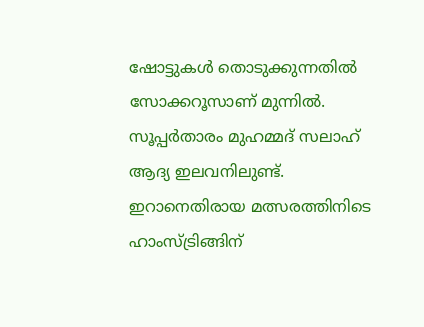ഷോട്ടുകൾ തൊടുക്കുന്നതിൽ സോക്കറൂസാണ് മുന്നിൽ. സൂപ്പർതാരം മുഹമ്മദ് സലാഹ് ആദ്യ ഇലവനിലുണ്ട്. ഇറാനെതിരായ മത്സരത്തിനിടെ ഹാംസ്ട്രിങ്ങിന്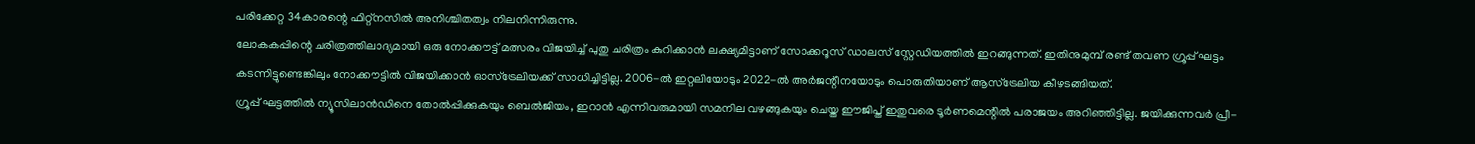പരിക്കേറ്റ 34കാരന്റെ ഫിറ്റ്നസിൽ അനിശ്ചിതത്വം നിലനിന്നിരുന്നു.
ലോകകപ്പിന്റെ ചരിത്രത്തിലാദ്യമായി ഒരു നോക്കൗട്ട് മത്സരം വിജയിച്ച് പുതു ചരിത്രം കുറിക്കാൻ ലക്ഷ്യമിട്ടാണ് സോക്കറൂസ് ഡാലസ് സ്റ്റേഡിയത്തിൽ ഇറങ്ങുന്നത്. ഇതിനുമുമ്പ് രണ്ട് തവണ ഗ്രൂപ്പ് ഘട്ടം കടന്നിട്ടുണ്ടെങ്കിലും നോക്കൗട്ടിൽ വിജയിക്കാൻ ഓസ്ട്രേലിയക്ക് സാധിച്ചിട്ടില്ല. 2006-ൽ ഇറ്റലിയോടും 2022-ൽ അർജന്റീനയോടും പൊരുതിയാണ് ആസ്ട്രേലിയ കീഴടങ്ങിയത്.
ഗ്രൂപ്പ് ഘട്ടത്തിൽ ന്യൂസിലാൻഡിനെ തോൽപ്പിക്കുകയും ബെൽജിയം, ഇറാൻ എന്നിവരുമായി സമനില വഴങ്ങുകയും ചെയ്ത ഈജിപ്ത് ഇതുവരെ ടൂർണമെന്റിൽ പരാജയം അറിഞ്ഞിട്ടില്ല. ജയിക്കുന്നവർ പ്രീ-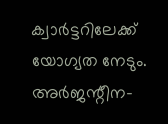ക്വാർട്ടറിലേക്ക് യോഗ്യത നേടും. അർജന്റീന-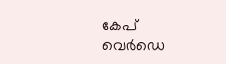കേപ് വെർഡെ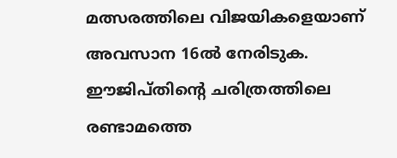മത്സരത്തിലെ വിജയികളെയാണ് അവസാന 16ൽ നേരിടുക. ഈജിപ്തിന്റെ ചരിത്രത്തിലെ രണ്ടാമത്തെ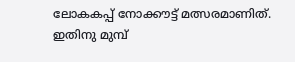ലോകകപ്പ് നോക്കൗട്ട് മത്സരമാണിത്. ഇതിനു മുമ്പ്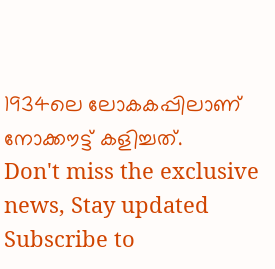1934ലെ ലോകകപ്പിലാണ് നോക്കൗട്ട് കളിച്ചത്.
Don't miss the exclusive news, Stay updated
Subscribe to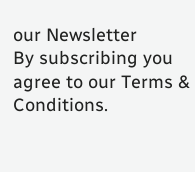our Newsletter
By subscribing you agree to our Terms & Conditions.